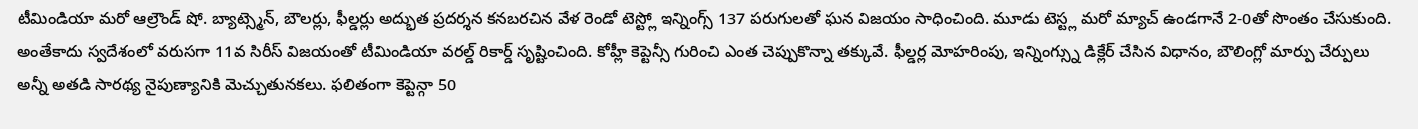టీమిండియా మరో ఆల్రౌండ్ షో. బ్యాట్స్మెన్, బౌలర్లు, ఫీల్డర్లు అద్భుత ప్రదర్శన కనబరచిన వేళ రెండో టెస్ట్లో ఇన్నింగ్స్ 137 పరుగులతో ఘన విజయం సాధించింది. మూడు టెస్ట్ల మరో మ్యాచ్ ఉండగానే 2-0తో సొంతం చేసుకుంది. అంతేకాదు స్వదేశంలో వరుసగా 11వ సిరీస్ విజయంతో టీమిండియా వరల్డ్ రికార్డ్ సృష్టించింది. కోహ్లీ కెప్టెన్సీ గురించి ఎంత చెప్పుకొన్నా తక్కువే. ఫీల్డర్ల మోహరింపు, ఇన్నింగ్స్ను డిక్లేర్ చేసిన విధానం, బౌలింగ్లో మార్పు చేర్పులు అన్నీ అతడి సారథ్య నైపుణ్యానికి మెచ్చుతునకలు. ఫలితంగా కెప్టెన్గా 50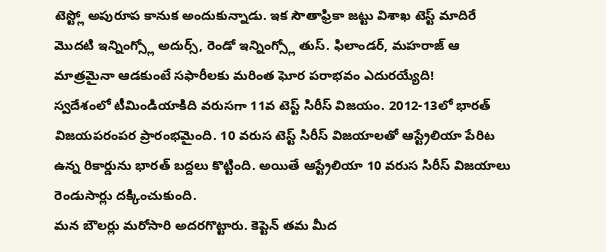టెస్ట్లో అపురూప కానుక అందుకున్నాడు. ఇక సౌతాఫ్రికా జట్టు విశాఖ టెస్ట్ మాదిరే మొదటి ఇన్నింగ్స్లో అదుర్స్, రెండో ఇన్నింగ్స్లో తుస్. ఫిలాండర్, మహరాజ్ ఆ మాత్రమైనా ఆడకుంటే సఫారీలకు మరింత ఘోర పరాభవం ఎదురయ్యేది!
స్వదేశంలో టీమిండియాకిది వరుసగా 11వ టెస్ట్ సిరీస్ విజయం. 2012-13లో భారత్ విజయపరంపర ప్రారంభమైంది. 10 వరుస టెస్ట్ సిరీస్ విజయాలతో ఆస్ట్రేలియా పేరిట ఉన్న రికార్డును భారత్ బద్దలు కొట్టింది. అయితే ఆస్ట్రేలియా 10 వరుస సిరీస్ విజయాలు రెండుసార్లు దక్కించుకుంది.
మన బౌలర్లు మరోసారి అదరగొట్టారు. కెప్టెన్ తమ మీద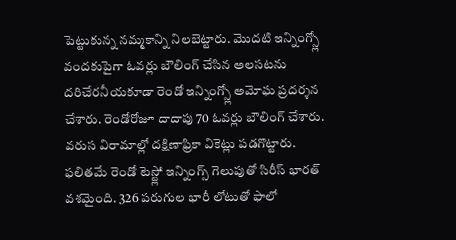పెట్టుకున్న నమ్మకాన్ని నిలబెట్టారు. మొదటి ఇన్నింగ్స్లో వందకుపైగా ఓవర్లు బౌలింగ్ చేసిన అలసటను దరిచేరనీయకూడా రెండో ఇన్నింగ్స్లో అమోఘ ప్రదర్శన చేశారు. రెండోరోజూ దాదాపు 70 ఓవర్లు బౌలింగ్ చేశారు. వరుస విరామాల్లో దక్షిణాఫ్రికా వికెట్లు పడగొట్టారు. ఫలితమే రెండో టెస్ట్లో ఇన్నింగ్స్ గెలుపుతో సిరీస్ భారత్ వశమైంది. 326 పరుగుల భారీ లోటుతో ఫాలో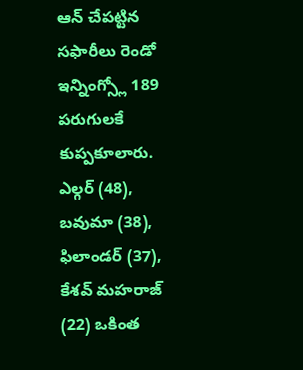ఆన్ చేపట్టిన సఫారీలు రెండో ఇన్నింగ్స్లో 189 పరుగులకే కుప్పకూలారు. ఎల్గర్ (48), బవుమా (38), ఫిలాండర్ (37), కేశవ్ మహరాజ్ (22) ఒకింత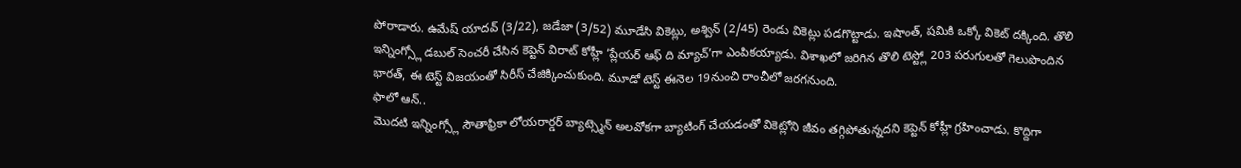పోరాడారు. ఉమేష్ యాదవ్ (3/22), జడేజా (3/52) మూడేసి వికెట్లు, అశ్విన్ (2/45) రెండు వికెట్లు పడగొట్టాడు. ఇషాంత్, షమికి ఒక్కో వికెట్ దక్కింది. తొలి ఇన్నింగ్స్లో డబుల్ సెంచరీ చేసిన కెప్టెన్ విరాట్ కోహ్లీ ‘ప్లేయర్ ఆఫ్ ది మ్యాచ్’గా ఎంపికయ్యాడు. విశాఖలో జరిగిన తొలి టెస్ట్లో 203 పరుగులతో గెలుపొందిన భారత్, ఈ టెస్ట్ విజయంతో సిరీస్ చేజిక్కించుకుంది. మూడో టెస్ట్ ఈనెల 19నుంచి రాంచీలో జరగనుంది.
ఫాలో ఆన్..
మొదటి ఇన్నింగ్స్లో సౌతాఫ్రికా లోయరార్డర్ బ్యాట్స్మెన్ అలవోకగా బ్యాటింగ్ చేయడంతో వికెట్లోని జీవం తగ్గిపోతున్నదని కెప్టెన్ కోహ్లీ గ్రహించాడు. కొద్దిగా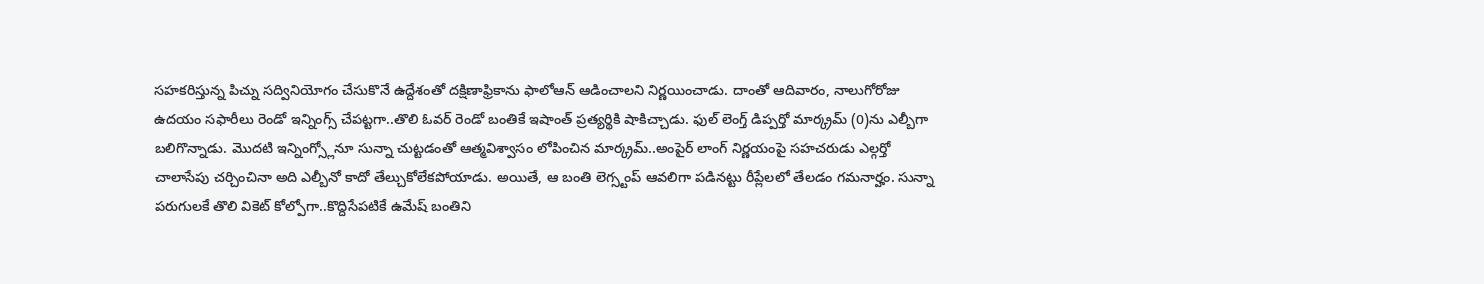సహకరిస్తున్న పిచ్ను సద్వినియోగం చేసుకొనే ఉద్దేశంతో దక్షిణాఫ్రికాను ఫాలోఆన్ ఆడించాలని నిర్ణయించాడు. దాంతో ఆదివారం, నాలుగోరోజు ఉదయం సఫారీలు రెండో ఇన్నింగ్స్ చేపట్టగా..తొలి ఓవర్ రెండో బంతికే ఇషాంత్ ప్రత్యర్థికి షాకిచ్చాడు. ఫుల్ లెంగ్త్ డిప్పర్తో మార్క్రమ్ (0)ను ఎల్బీగా బలిగొన్నాడు. మొదటి ఇన్నింగ్స్లోనూ సున్నా చుట్టడంతో ఆత్మవిశ్వాసం లోపించిన మార్క్రమ్..అంపైర్ లాంగ్ నిర్ణయంపై సహచరుడు ఎల్గర్తో చాలాసేపు చర్చించినా అది ఎల్బీనో కాదో తేల్చుకోలేకపోయాడు. అయితే, ఆ బంతి లెగ్స్టంప్ ఆవలిగా పడినట్టు రీప్లేలలో తేలడం గమనార్హం. సున్నా పరుగులకే తొలి వికెట్ కోల్పోగా..కొద్దిసేపటికే ఉమేష్ బంతిని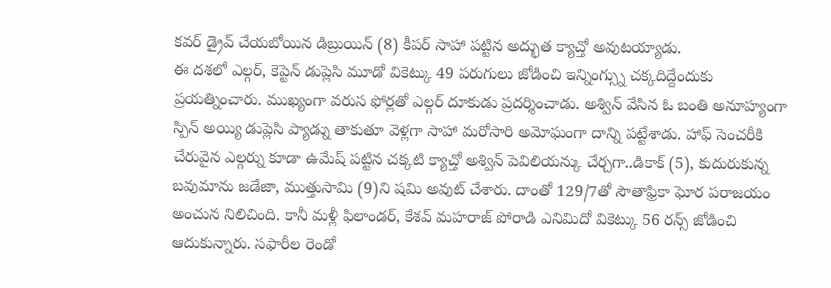కవర్ డ్రైవ్ చేయబోయిన డిబ్రుయిన్ (8) కీపర్ సాహా పట్టిన అద్భుత క్యాచ్తో అవుటయ్యాడు.
ఈ దశలో ఎల్గర్, కెప్టెన్ డుప్లెసి మూడో వికెట్కు 49 పరుగులు జోడించి ఇన్నింగ్స్ను చక్కదిద్దేందుకు ప్రయత్నించారు. ముఖ్యంగా వరుస ఫోర్లతో ఎల్గర్ దూకుడు ప్రదర్శించాడు. అశ్విన్ వేసిన ఓ బంతి అనూహ్యంగా స్పిన్ అయ్యి డుప్లెసి ప్యాడ్ను తాకుతూ వెళ్లగా సాహా మరోసారి అమోఘంగా దాన్ని పట్టేశాడు. హాఫ్ సెంచరీకి చేరువైన ఎల్గర్ను కూడా ఉమేష్ పట్టిన చక్కటి క్యాచ్తో అశ్విన్ పెవిలియన్కు చేర్చగా..డికాక్ (5), కుదురుకున్న బవుమాను జడేజా, ముత్తుసామి (9)ని షమి అవుట్ చేశారు. దాంతో 129/7తో సౌతాఫ్రికా ఘోర పరాజయం అంచున నిలిచింది. కానీ మళ్లీ ఫిలాండర్, కేశవ్ మహరాజ్ పోరాడి ఎనిమిదో వికెట్కు 56 రన్స్ జోడించి ఆదుకున్నారు. సఫారీల రెండో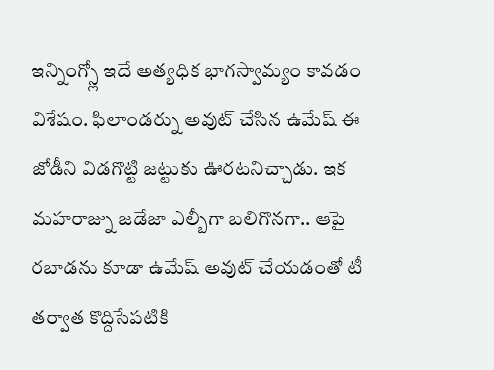ఇన్నింగ్స్లో ఇదే అత్యధిక భాగస్వామ్యం కావడం విశేషం. ఫిలాండర్ను అవుట్ చేసిన ఉమేష్ ఈ జోడీని విడగొట్టి జట్టుకు ఊరటనిచ్చాడు. ఇక మహరాజ్ను జడేజా ఎల్బీగా బలిగొనగా.. ఆపై రబాడను కూడా ఉమేష్ అవుట్ చేయడంతో టీ తర్వాత కొద్దిసేపటికి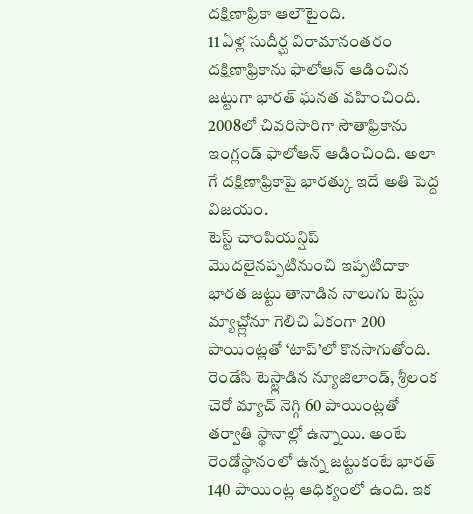దక్షిణాఫ్రికా ఆలౌటైంది.
11 ఏళ్ల సుదీర్ఘ విరామానంతరం దక్షిణాఫ్రికాను ఫాలోఆన్ ఆడించిన జట్టుగా భారత్ ఘనత వహించింది. 2008లో చివరిసారిగా సౌతాఫ్రికాను ఇంగ్లండ్ ఫాలోఆన్ ఆడించింది. అలా గే దక్షిణాఫ్రికాపై భారత్కు ఇదే అతి పెద్ద విజయం.
టెస్ట్ చాంపియన్షిప్ మొదలైనప్పటినుంచి ఇప్పటిదాకా భారత జట్టు తానాడిన నాలుగు టెస్టు మ్యాచ్ల్లోనూ గెలిచి ఏకంగా 200 పాయింట్లతో ‘టాప్’లో కొనసాగుతోంది. రెండేసి టెస్ట్లాడిన న్యూజిలాండ్, శ్రీలంక చెరో మ్యాచ్ నెగ్గి 60 పాయింట్లతో తర్వాతి స్థానాల్లో ఉన్నాయి. అంటే రెండోస్థానంలో ఉన్న జట్టుకంటే భారత్ 140 పాయింట్ల ఆధిక్యంలో ఉంది. ఇక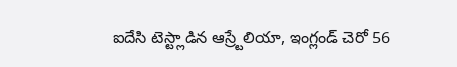ఐదేసి టెస్ట్లాడిన ఆస్ర్టేలియా, ఇంగ్లండ్ చెరో 56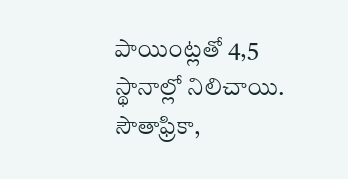పాయింట్లతో 4,5 స్థానాల్లో నిలిచాయి. సౌతాఫ్రికా,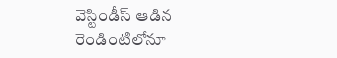వెస్టిండీస్ ఆడిన రెండింటిలోనూ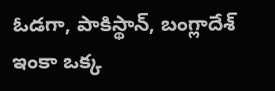ఓడగా, పాకిస్థాన్, బంగ్లాదేశ్ ఇంకా ఒక్క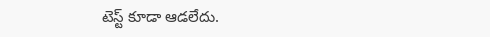టెస్ట్ కూడా ఆడలేదు.